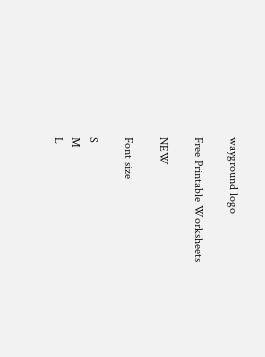wayground logo

Free Printable Worksheets

NEW

Font size

S
M
L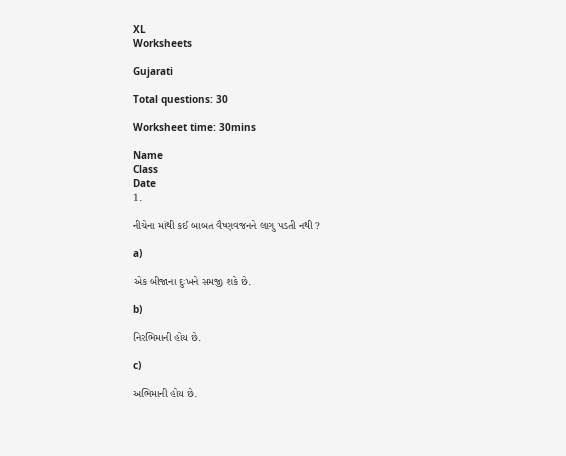XL
Worksheets

Gujarati

Total questions: 30

Worksheet time: 30mins

Name
Class
Date
1.

નીચેના માંથી કઈ બાબત વૈષ્ણવજનને લાગુ પડતી નથી ?

a)

એક બીજાના દુઃખને સમજી શકે છે.

b)

નિરભિમાની હોય છે.

c)

અભિમાની હોય છે.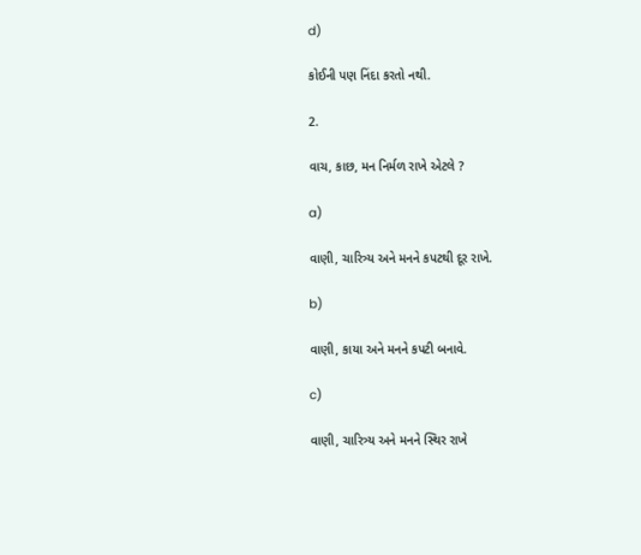d)

કોઈની પણ નિંદા કરતો નથી.

2.

વાચ, કાછ, મન નિર્મળ રાખે એટલે ?

a)

વાણી, ચારિત્ર્ય અને મનને કપટથી દૂર રાખે.

b)

વાણી, કાયા અને મનને કપટી બનાવે.

c)

વાણી, ચારિત્ર્ય અને મનને સ્થિર રાખે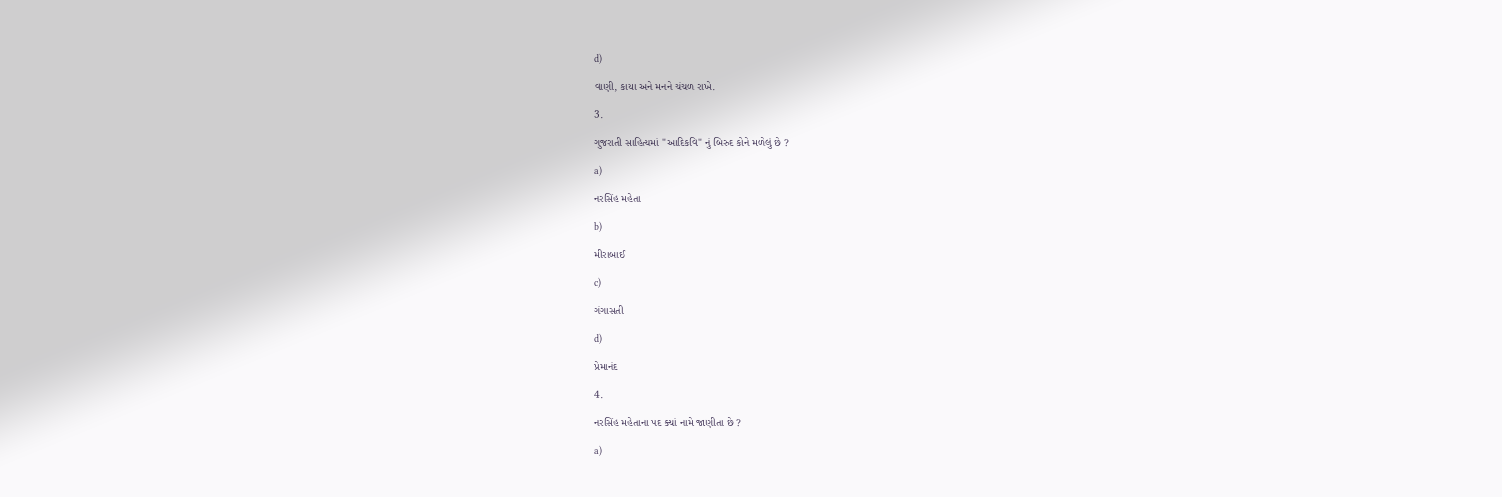d)

વાણી, કાયા અને મનને ચંચળ રાખે.

3.

ગુજરાતી સાહિત્યમાં "આદિકવિ" નું બિરુદ કોને મળેલું છે ?

a)

નરસિંહ મહેતા

b)

મીરાબાઈ

c)

ગંગાસતી

d)

પ્રેમાનંદ

4.

નરસિંહ મહેતાના પદ ક્યાં નામે જાણીતા છે ?

a)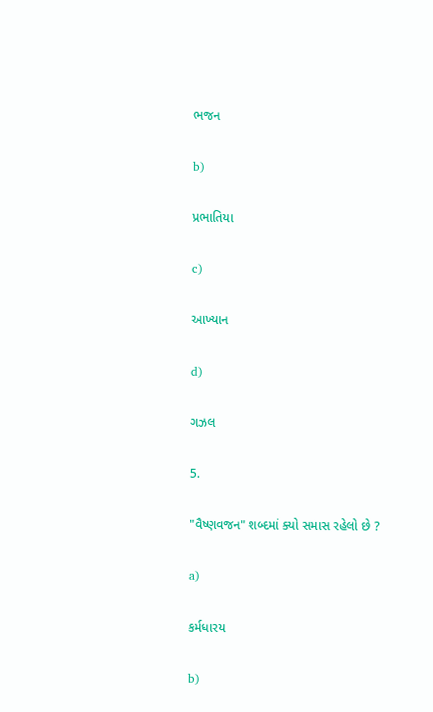ભજન

b)

પ્રભાતિયા

c)

આખ્યાન

d)

ગઝલ

5.

"વૈષ્ણવજન" શબ્દમાં ક્યો સમાસ રહેલો છે ?

a)

કર્મધારય

b)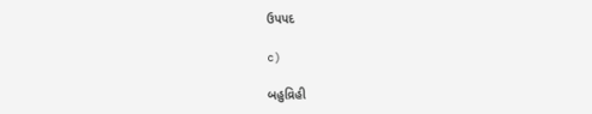ઉપપદ

c)

બહુવ્રિહી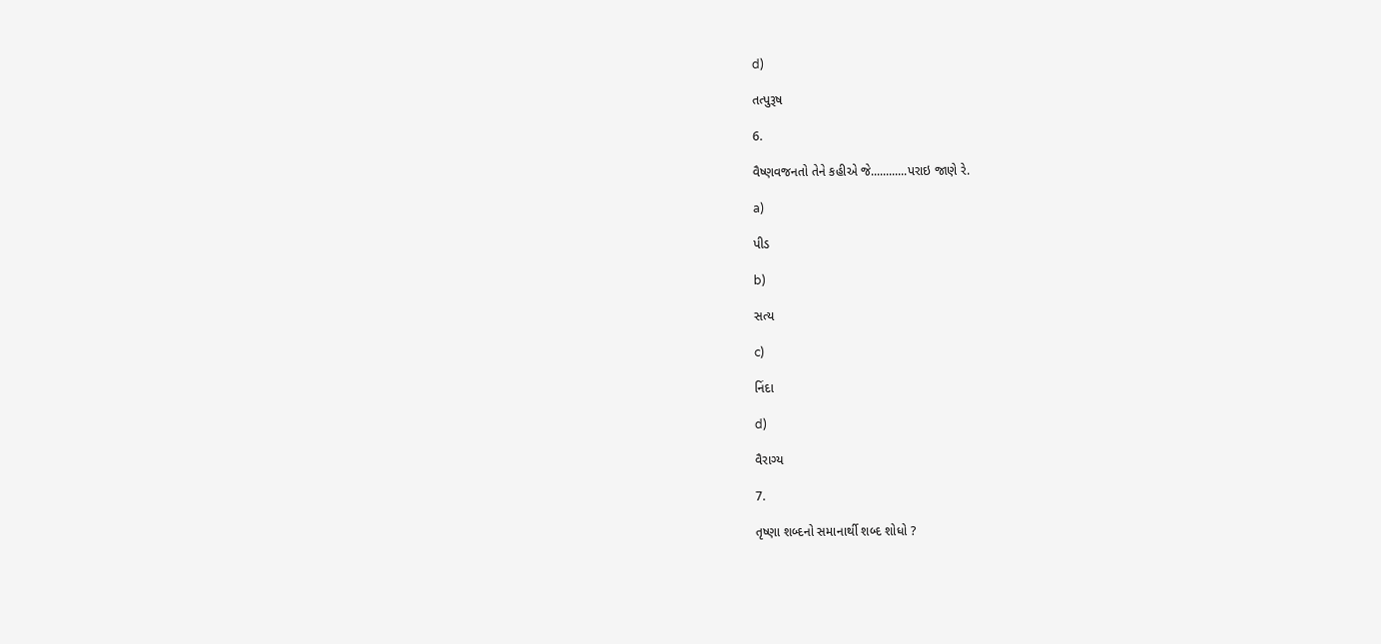d)

તત્પુરૂષ

6.

વૈષ્ણવજનતો તેને કહીએ જે............પરાઇ જાણે રે.

a)

પીડ

b)

સત્ય

c)

નિંદા

d)

વૈરાગ્ય

7.

તૃષ્ણા શબ્દનો સમાનાર્થી શબ્દ શોધો ?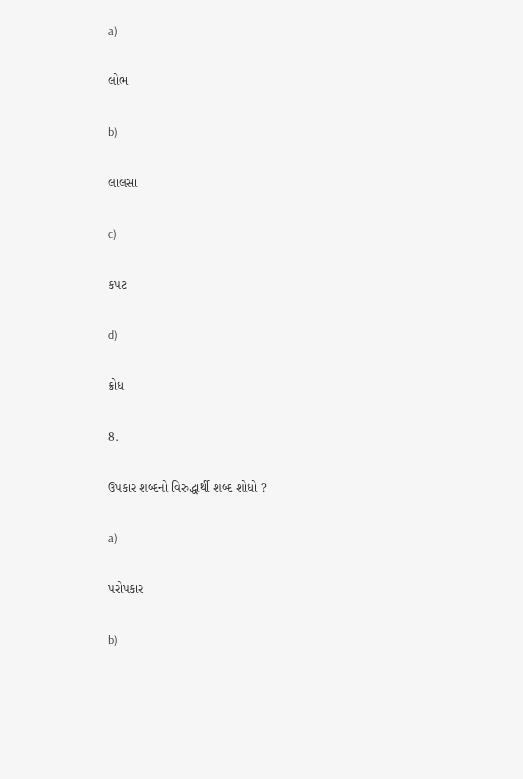a)

લોભ

b)

લાલસા

c)

કપટ

d)

ક્રોધ

8.

ઉપકાર શબ્દનો વિરુદ્ધાર્થી શબ્દ શોધો ?

a)

પરોપકાર

b)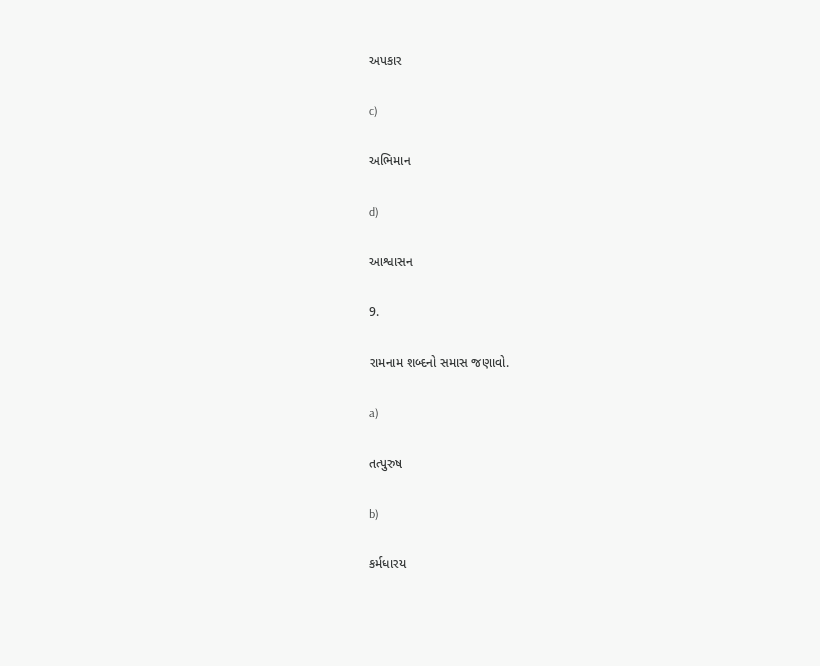અપકાર

c)

અભિમાન

d)

આશ્વાસન

9.

રામનામ શબ્દનો સમાસ જણાવો.

a)

તત્પુરુષ

b)

કર્મધારય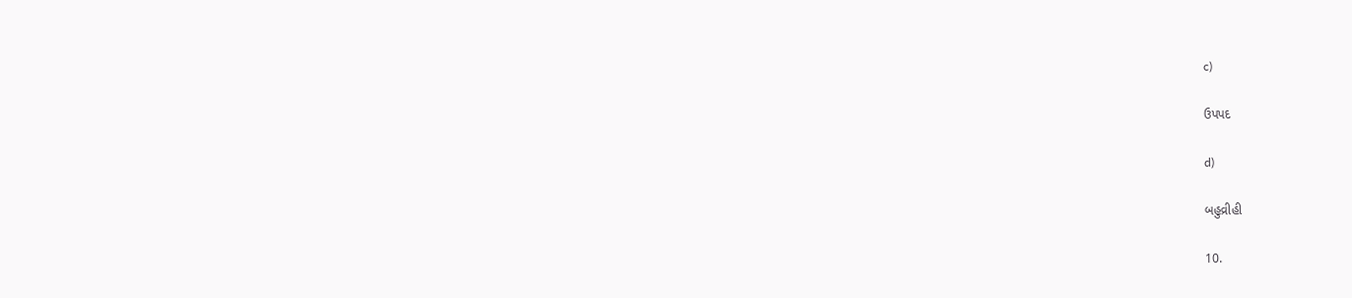c)

ઉપપદ

d)

બહુવ્રીહી

10.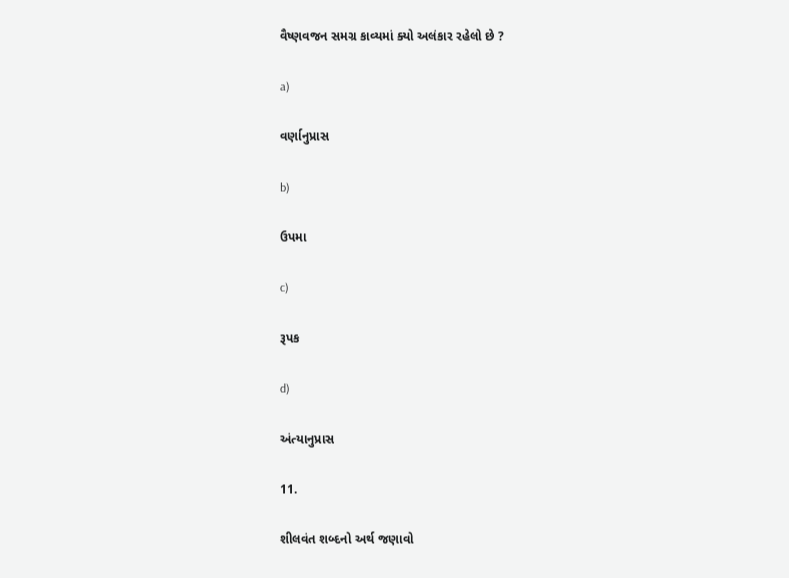વૈષ્ણવજન સમગ્ર કાવ્યમાં ક્યો અલંકાર રહેલો છે ?

a)

વર્ણાનુપ્રાસ

b)

ઉપમા

c)

રૂપક

d)

અંત્યાનુપ્રાસ

11.

શીલવંત શબ્દનો અર્થ જણાવો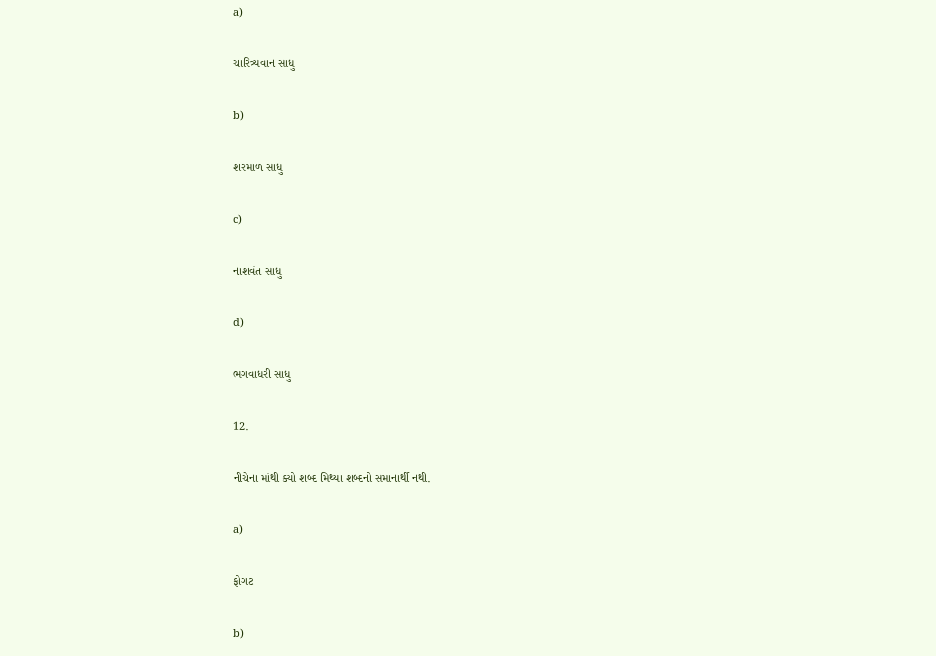a)

ચારિત્ર્યવાન સાધુ

b)

શરમાળ સાધુ

c)

નાશવંત સાધુ

d)

ભગવાધરી સાધુ

12.

નીચેના માંથી ક્યો શબ્દ મિથ્યા શબ્દનો સમાનાર્થી નથી.

a)

ફોગટ

b)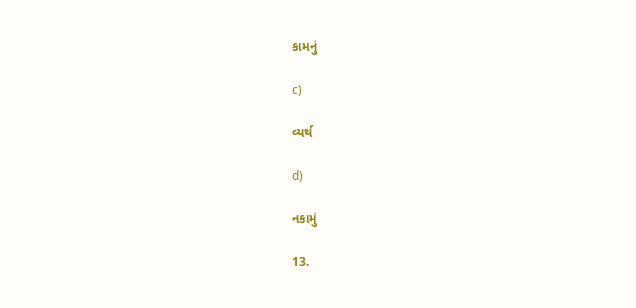કામનું

c)

વ્યર્થ

d)

નકામું

13.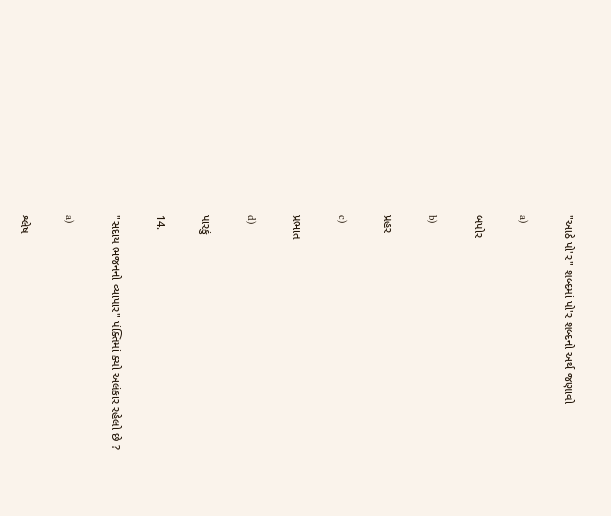"આઠે પો'ર" શબ્દમાં પો'ર શબ્દનો અર્થ જણાવો

a)

બપોર

b)

પ્રહર

c)

પ્રભાત

d)

પારકું

14.

"સદાય ભજનનો વ્યાપાર" પંક્તિમાં ક્યો અલંકાર રહેલો છે ?

a)

શ્લેષ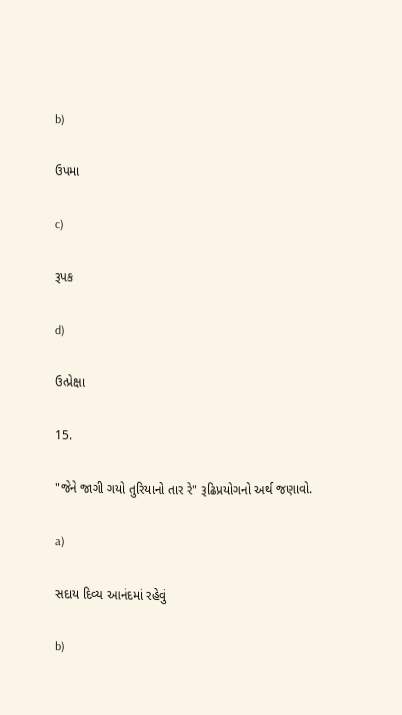b)

ઉપમા

c)

રૂપક

d)

ઉત્પ્રેક્ષા

15.

"જેને જાગી ગયો તુરિયાનો તાર રે" રૂઢિપ્રયોગનો અર્થ જણાવો.

a)

સદાય દિવ્ય આનંદમાં રહેવું

b)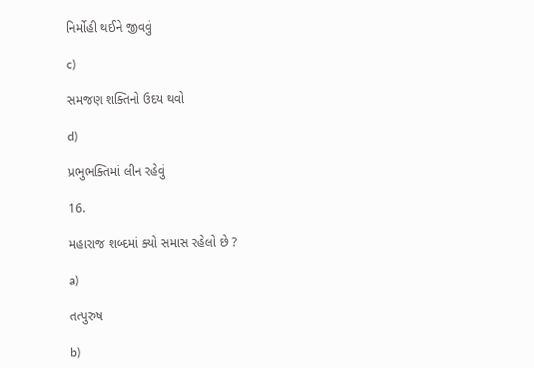નિર્મોહી થઈને જીવવું

c)

સમજણ શક્તિનો ઉદય થવો

d)

પ્રભુભક્તિમાં લીન રહેવું

16.

મહારાજ શબ્દમાં ક્યો સમાસ રહેલો છે ?

a)

તત્પુરુષ

b)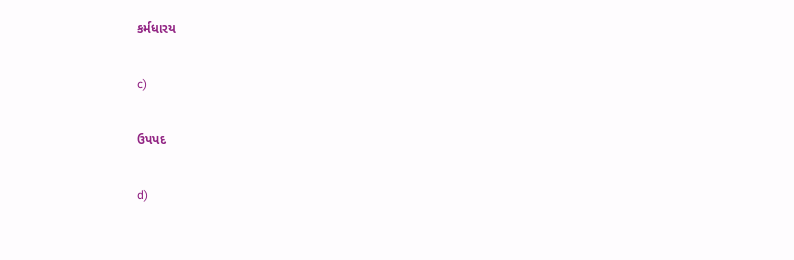કર્મધારય

c)

ઉપપદ

d)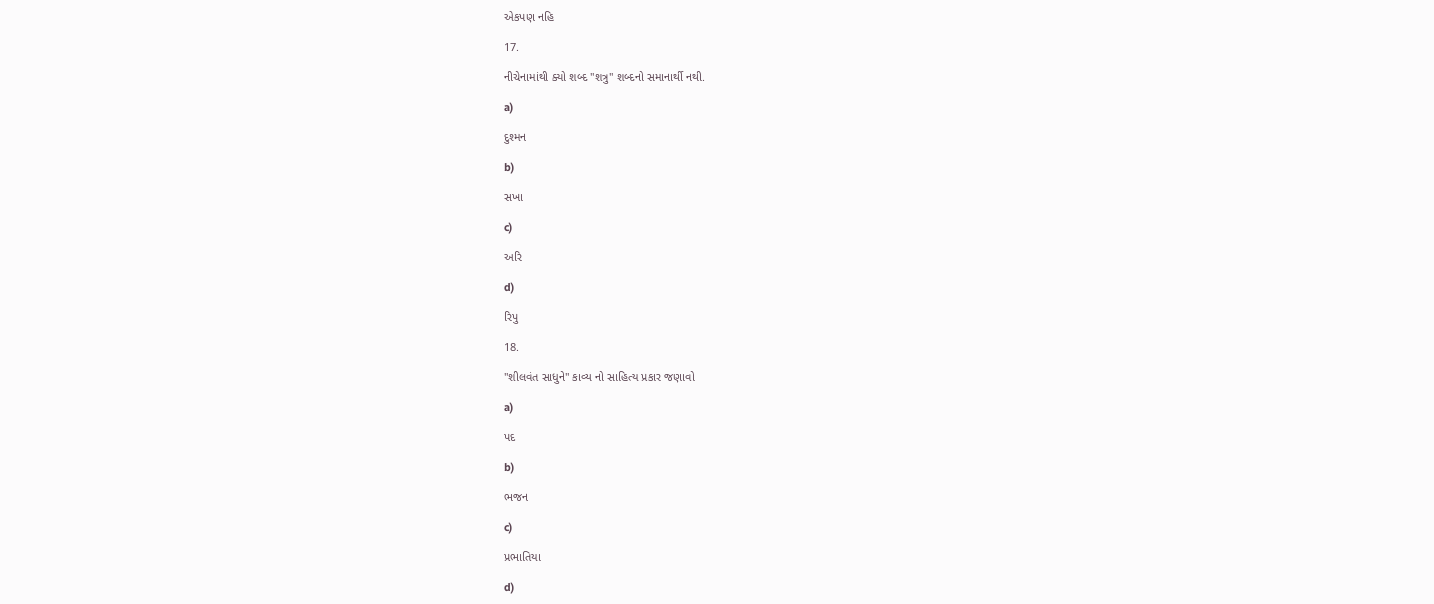એકપણ નહિ

17.

નીચેનામાંથી ક્યો શબ્દ "શત્રુ" શબ્દનો સમાનાર્થી નથી.

a)

દુશ્મન

b)

સખા

c)

અરિ

d)

રિપુ

18.

"શીલવંત સાધુને" કાવ્ય નો સાહિત્ય પ્રકાર જણાવો

a)

પદ

b)

ભજન

c)

પ્રભાતિયા

d)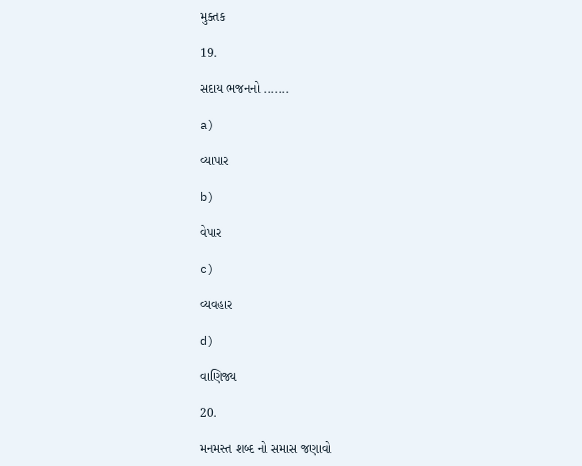મુક્તક

19.

સદાય ભજનનો .......

a)

વ્યાપાર

b)

વેપાર

c)

વ્યવહાર

d)

વાણિજ્ય

20.

મનમસ્ત શબ્દ નો સમાસ જણાવો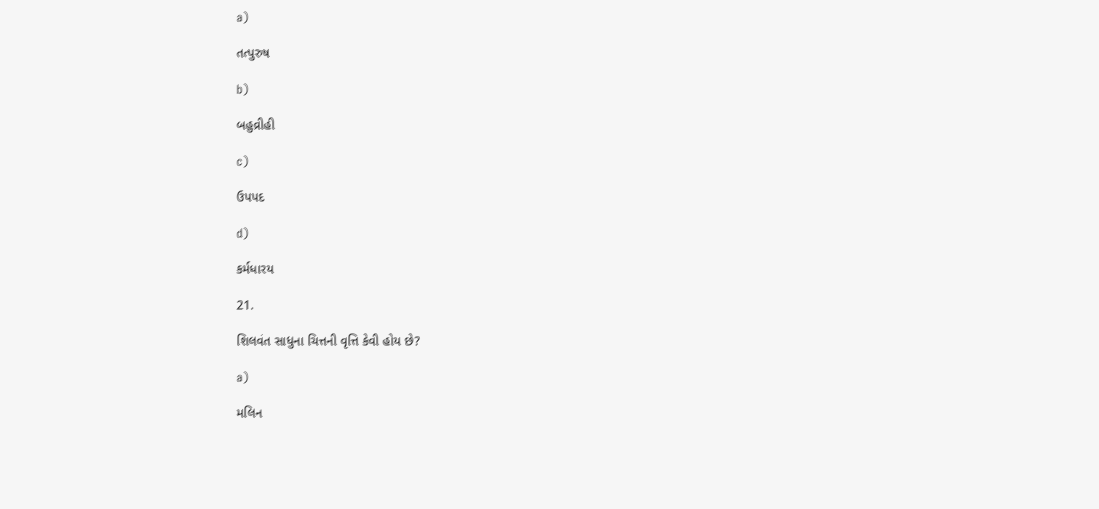a)

તત્પુરુષ

b)

બહુવ્રીહી

c)

ઉપપદ

d)

કર્મધારય

21.

શિલવંત સાધુના ચિત્તની વૃત્તિ કેવી હોય છે?

a)

મલિન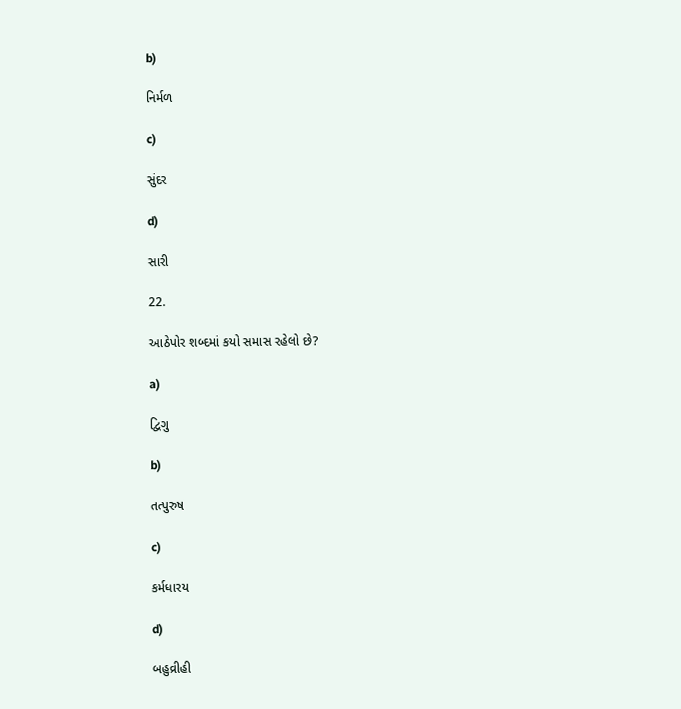b)

નિર્મળ

c)

સુંદર

d)

સારી

22.

આઠેપોર શબ્દમાં કયો સમાસ રહેલો છે?

a)

દ્વિગુ

b)

તત્પુરુષ

c)

કર્મધારય

d)

બહુવ્રીહી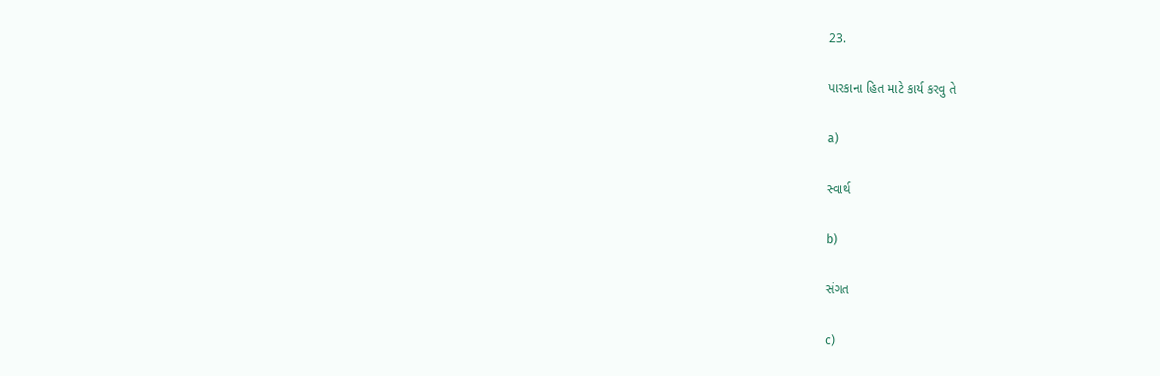23.

પારકાના હિત માટે કાર્ય કરવુ તે

a)

સ્વાર્થ

b)

સંગત

c)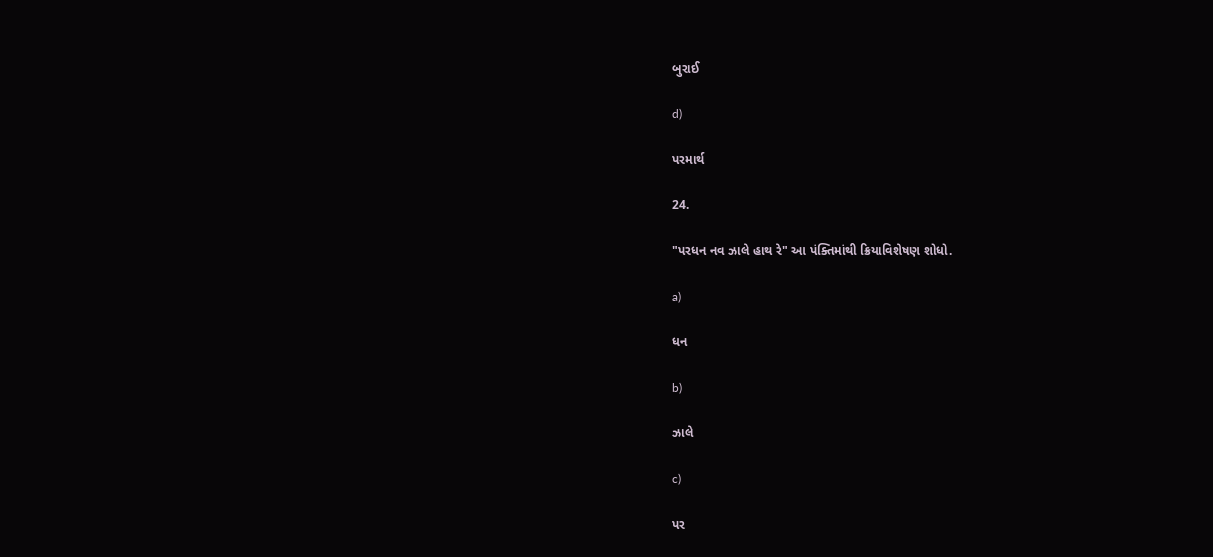બુરાઈ

d)

પરમાર્થ

24.

"પરધન નવ ઝાલે હાથ રે" આ પંક્તિમાંથી ક્રિયાવિશેષણ શોધો.

a)

ધન

b)

ઝાલે

c)

પર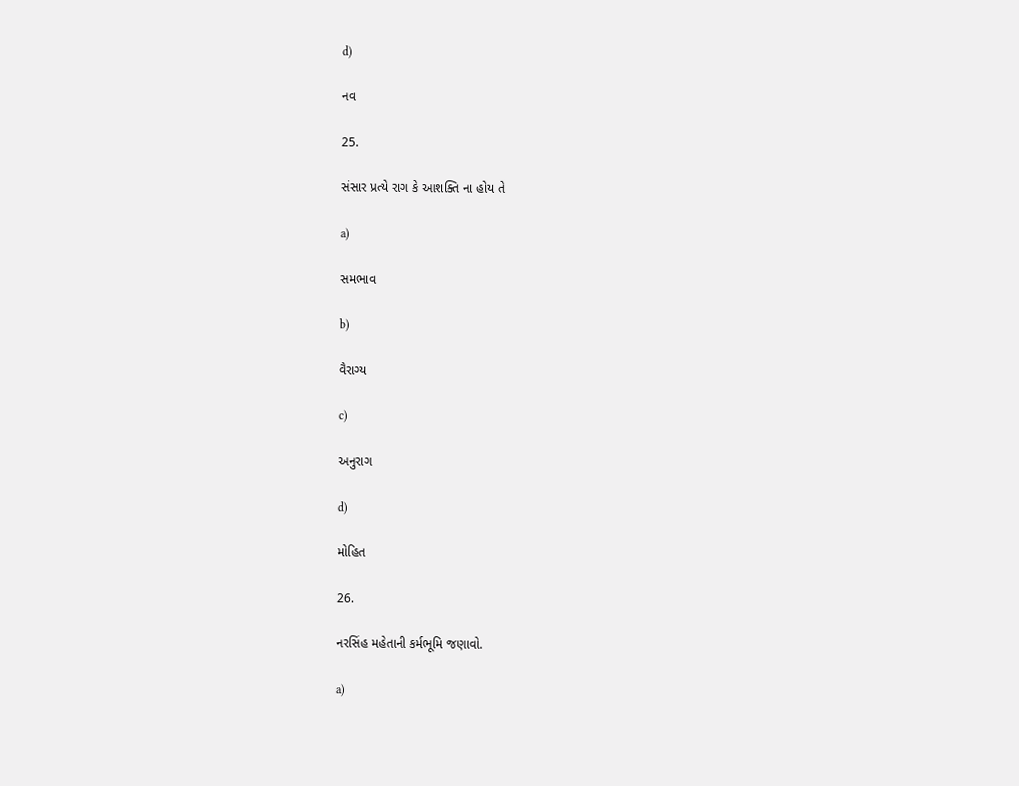d)

નવ

25.

સંસાર પ્રત્યે રાગ કે આશક્તિ ના હોય તે

a)

સમભાવ

b)

વૈરાગ્ય

c)

અનુરાગ

d)

મોહિત

26.

નરસિંહ મહેતાની કર્મભૂમિ જણાવો.

a)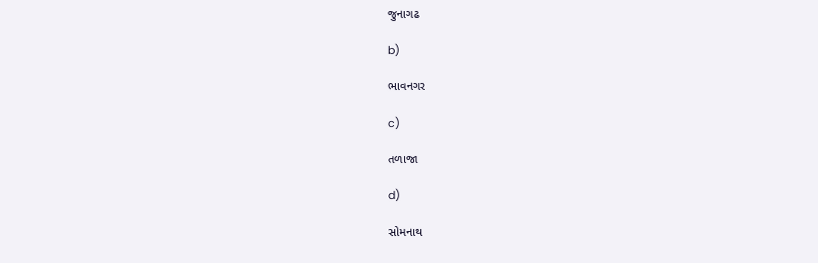જુનાગઢ

b)

ભાવનગર

c)

તળાજા

d)

સોમનાથ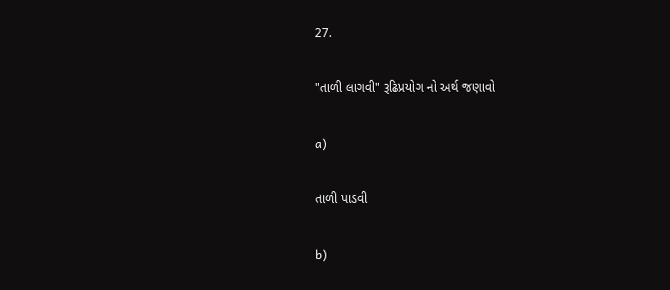27.

"તાળી લાગવી" રૂઢિપ્રયોગ નો અર્થ જણાવો

a)

તાળી પાડવી

b)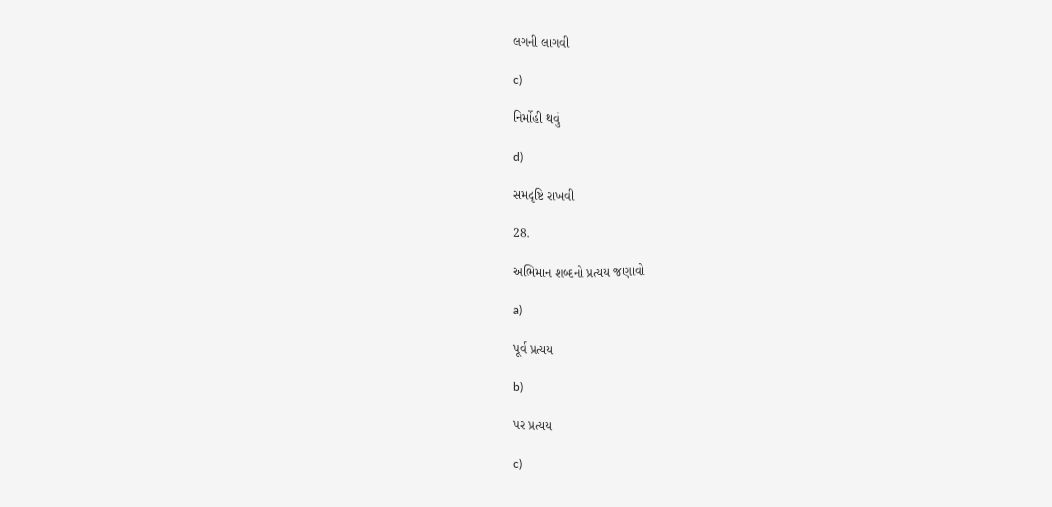લગની લાગવી

c)

નિર્મોહી થવું

d)

સમદૃષ્ટિ રાખવી

28.

અભિમાન શબ્દનો પ્રત્યય જણાવો

a)

પૂર્વ પ્રત્યય

b)

પર પ્રત્યય

c)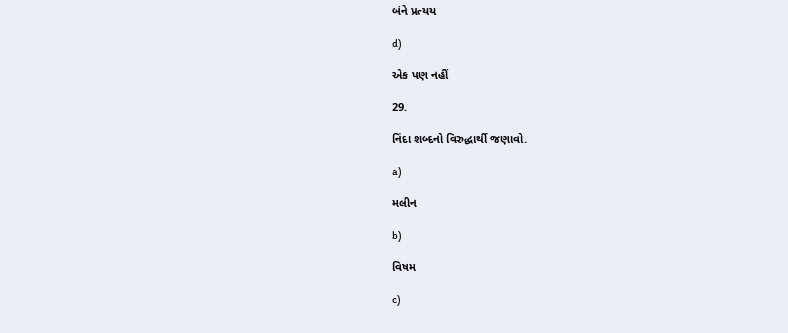બંને પ્રત્યય

d)

એક પણ નહીં

29.

નિંદા શબ્દનો વિરુદ્ધાર્થી જણાવો.

a)

મલીન

b)

વિષમ

c)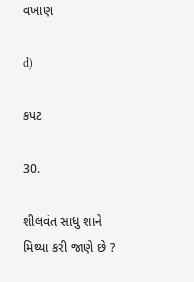વખાણ

d)

કપટ

30.

શીલવંત સાધુ શાને મિથ્યા કરી જાણે છે ?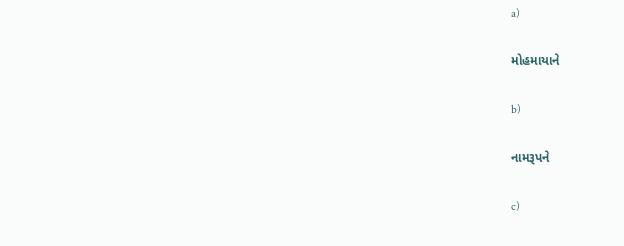a)

મોહમાયાને

b)

નામરૂપને

c)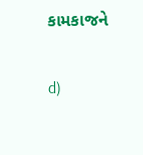કામકાજને

d)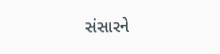સંસારને